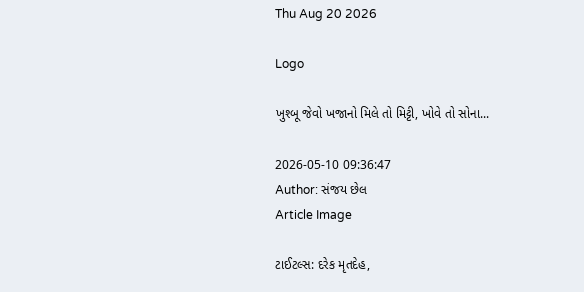Thu Aug 20 2026

Logo

ખુશ્બૂ જેવો ખજાનો મિલે તો મિટ્ટી, ખોવે તો સોના...

2026-05-10 09:36:47
Author: સંજય છેલ
Article Image

ટાઈટલ્સ: દરેક મૃતદેહ,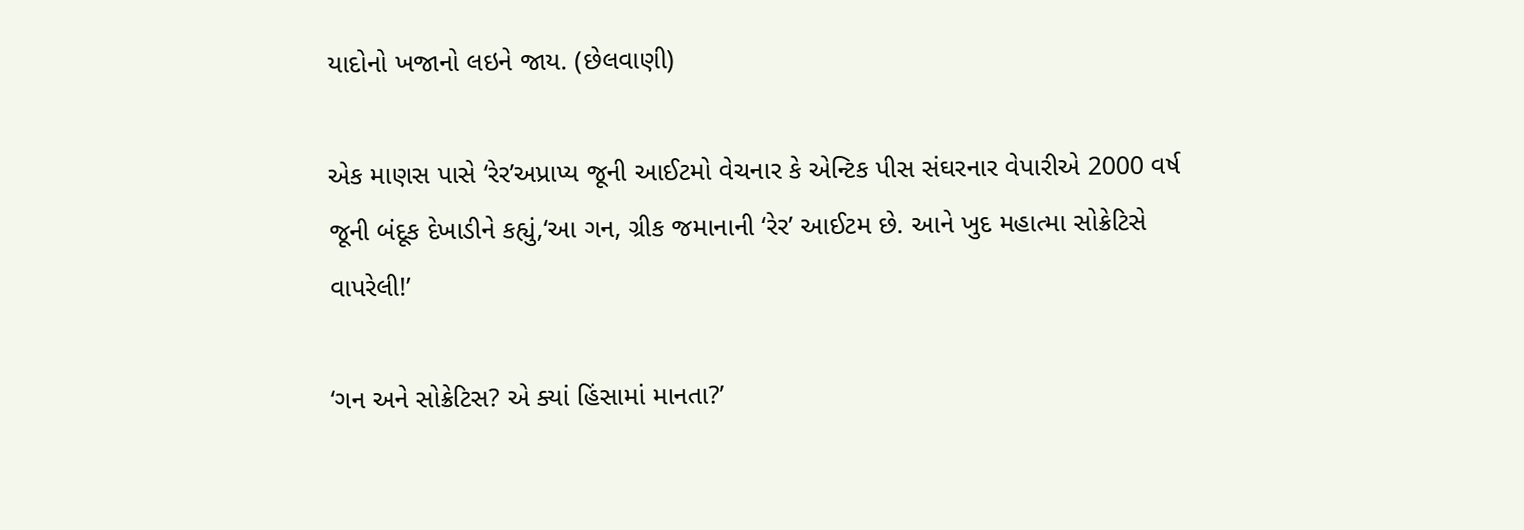યાદોનો ખજાનો લઇને જાય. (છેલવાણી)

એક માણસ પાસે ‘રેર’અપ્રાપ્ય જૂની આઈટમો વેચનાર કે એન્ટિક પીસ સંઘરનાર વેપારીએ 2000 વર્ષ જૂની બંદૂક દેખાડીને કહ્યું,‘આ ગન, ગ્રીક જમાનાની ‘રેર’ આઈટમ છે. આને ખુદ મહાત્મા સોક્રેટિસે વાપરેલી!’

‘ગન અને સોક્રેટિસ? એ ક્યાં હિંસામાં માનતા?’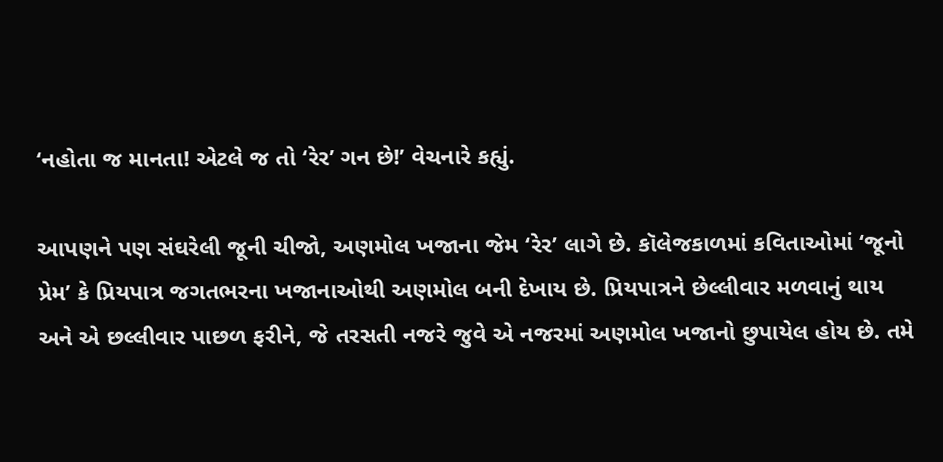‘નહોતા જ માનતા! એટલે જ તો ‘રેર’ ગન છે!’ વેચનારે કહ્યું.

આપણને પણ સંઘરેલી જૂની ચીજો, અણમોલ ખજાના જેમ ‘રેર’ લાગે છે. કૉલેજકાળમાં કવિતાઓમાં ‘જૂનો પ્રેમ’ કે પ્રિયપાત્ર જગતભરના ખજાનાઓથી અણમોલ બની દેખાય છે. પ્રિયપાત્રને છેલ્લીવાર મળવાનું થાય અને એ છલ્લીવાર પાછળ ફરીને, જે તરસતી નજરે જુવે એ નજરમાં અણમોલ ખજાનો છુપાયેલ હોય છે. તમે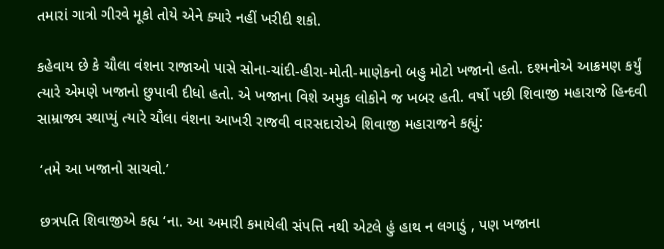તમારાં ગાત્રો ગીરવે મૂકો તોયે એને ક્યારે નહીં ખરીદી શકો.

કહેવાય છે કે ચૌલા વંશના રાજાઓ પાસે સોના-ચાંદી-હીરા-મોતી-માણેકનો બહુ મોટો ખજાનો હતો. દશ્મનોએ આક્રમણ કર્યું ત્યારે એમણે ખજાનો છુપાવી દીધો હતો. એ ખજાના વિશે અમુક લોકોને જ ખબર હતી. વર્ષો પછી શિવાજી મહારાજે હિન્દવી સામ્રાજ્ય સ્થાપ્યું ત્યારે ચૌલા વંશના આખરી રાજવી વારસદારોએ શિવાજી મહારાજને કહ્યું:

 ‘તમે આ ખજાનો સાચવો.’

 છત્રપતિ શિવાજીએ કહ્ય ‘ના. આ અમારી કમાયેલી સંપત્તિ નથી એટલે હું હાથ ન લગાડું , પણ ખજાના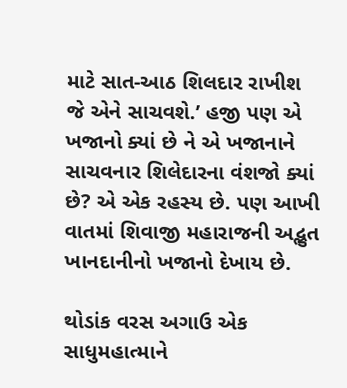માટે સાત-આઠ શિલદાર રાખીશ જે એને સાચવશે.’ હજી પણ એ ખજાનો ક્યાં છે ને એ ખજાનાને સાચવનાર શિલેદારના વંશજો ક્યાં છે? એ એક રહસ્ય છે. પણ આખી વાતમાં શિવાજી મહારાજની અદ્ભુત ખાનદાનીનો ખજાનો દેખાય છે.

થોડાંક વરસ અગાઉ એક સાધુમહાત્માને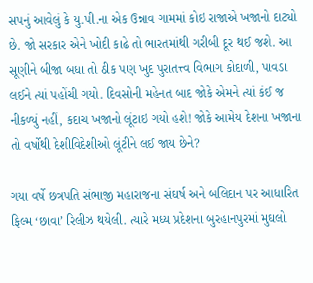સપનું આવેલું કે યુ.પી.ના એક ઉન્નાવ ગામમાં કોઇ રાજાએ ખજાનો દાટ્યો છે. જો સરકાર એને ખોદી કાઢે તો ભારતમાંથી ગરીબી દૂર થઈ જશે. આ સૂણીને બીજા બધા તો ઠીક પણ ખુદ પુરાતત્ત્વ વિભાગ કોદાળી, પાવડા લઈને ત્યાં પહોંચી ગયો. દિવસોની મહેનત બાદ જોકે એમને ત્યાં કંઈ જ નીકળ્યું નહીં, કદાચ ખજાનો લૂંટાઇ ગયો હશે! જોકે આમેય દેશના ખજાના તો વર્ષોથી દેશીવિદેશીઓ લૂંટીને લઈ જાય છેને?

ગયા વર્ષે છત્રપતિ સંભાજી મહારાજના સંઘર્ષ અને બલિદાન પર આધારિત ફિલ્મ ‘છાવા’ રિલીઝ થયેલી. ત્યારે મધ્ય પ્રદેશના બુરહાનપુરમાં મુઘલો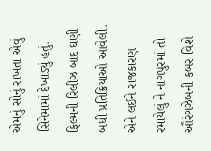એમનું સોનું રાખતા એવું સિનેમામાં દેખાડ્યું હતું. ફિલ્મની રિલીઝ બાદ ઘણી બધી પ્રતિક્રિયાઓ આવેલી. એને લઈને રાજકારણ રમાયેલું ને નાગપુરમાં તો ઔરંગઝેબની કબર વિશે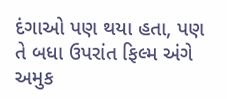દંગાઓ પણ થયા હતા, પણ તે બધા ઉપરાંત ફિલ્મ અંગે અમુક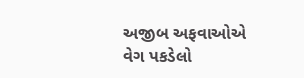અજીબ અફવાઓએ વેગ પકડેલો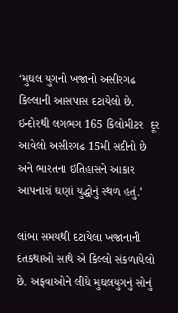‘મુઘલ યુગનો ખજાનો અસીરગઢ કિલ્લાની આસપાસ દટાયેલો છે. ઇન્દોરથી લગભગ 165 કિલોમીટર  દૂર આવેલો અસીરગઢ 15મી સદીનો છે અને ભારતના ઇતિહાસને આકાર આપનારાં ઘણાં યુદ્ધોનું સ્થળ હતું.’

લાંબા સમયથી દટાયેલા ખજાનાની દંતકથાઓ સાથે એ કિલ્લો સંકળાયેલો છે. અફવાઓને લીધે મુઘલયુગનું સોનું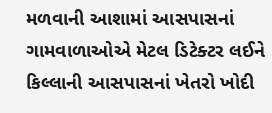મળવાની આશામાં આસપાસનાં ગામવાળાઓએ મેટલ ડિટેક્ટર લઈને કિલ્લાની આસપાસનાં ખેતરો ખોદી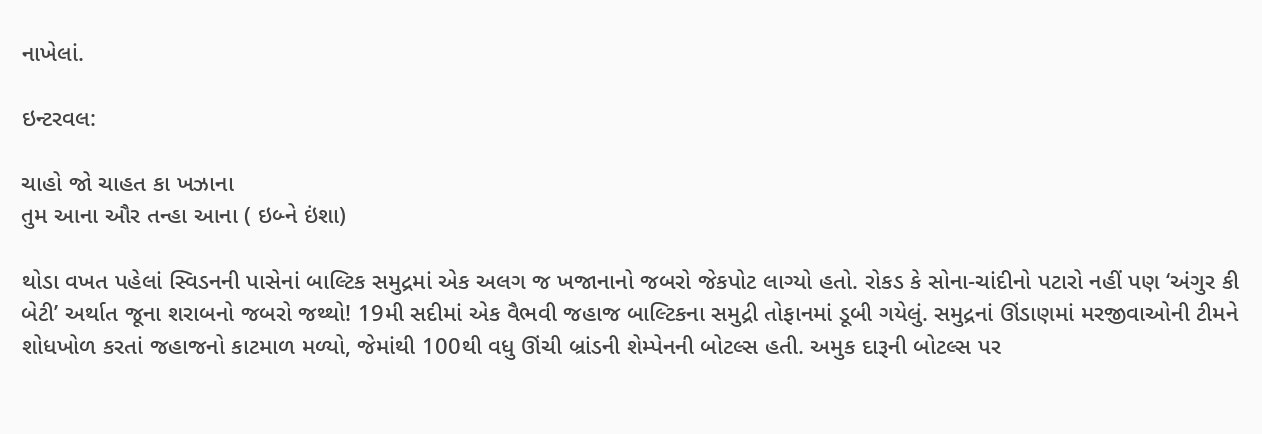નાખેલાં.

ઇન્ટરવલ:

ચાહો જો ચાહત કા ખઝાના
તુમ આના ઔર તન્હા આના ( ઇબ્ને ઇંશા)

થોડા વખત પહેલાં સ્વિડનની પાસેનાં બાલ્ટિક સમુદ્રમાં એક અલગ જ ખજાનાનો જબરો જેકપોટ લાગ્યો હતો. રોકડ કે સોના-ચાંદીનો પટારો નહીં પણ ‘અંગુર કી બેટી’ અર્થાત જૂના શરાબનો જબરો જથ્થો! 19મી સદીમાં એક વૈભવી જહાજ બાલ્ટિકના સમુદ્રી તોફાનમાં ડૂબી ગયેલું. સમુદ્રનાં ઊંડાણમાં મરજીવાઓની ટીમને શોધખોળ કરતાં જહાજનો કાટમાળ મળ્યો, જેમાંથી 100થી વધુ ઊંચી બ્રાંડની શેમ્પેનની બોટલ્સ હતી. અમુક દારૂની બોટલ્સ પર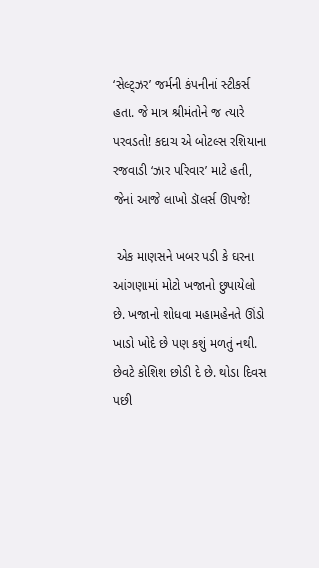‘સેલ્ટ્ઝર’ જર્મની કંપનીનાં સ્ટીકર્સ હતા. જે માત્ર શ્રીમંતોને જ ત્યારે પરવડતો! કદાચ એ બોટલ્સ રશિયાના રજવાડી ‘ઝાર પરિવાર’ માટે હતી, જેનાં આજે લાખો ડૉલર્સ ઊપજે!

 એક માણસને ખબર પડી કે ઘરના આંગણામાં મોટો ખજાનો છુપાયેલો છે. ખજાનો શોધવા મહામહેનતે ઊંડો ખાડો ખોદે છે પણ કશું મળતું નથી. છેવટે કોશિશ છોડી દે છે. થોડા દિવસ પછી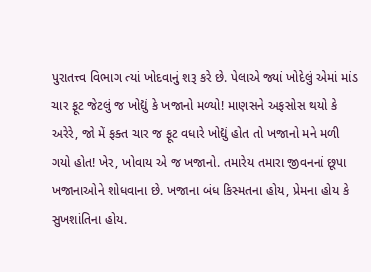પુરાતત્ત્વ વિભાગ ત્યાં ખોદવાનું શરૂ કરે છે. પેલાએ જ્યાં ખોદેલું એમાં માંડ ચાર ફૂટ જેટલું જ ખોદ્યું કે ખજાનો મળ્યો! માણસને અફસોસ થયો કે અરેરે, જો મેં ફક્ત ચાર જ ફૂટ વધારે ખોદ્યું હોત તો ખજાનો મને મળી ગયો હોત! ખેર, ખોવાય એ જ ખજાનો. તમારેય તમારા જીવનનાં છૂપા ખજાનાઓને શોધવાના છે. ખજાના બંધ કિસ્મતના હોય, પ્રેમના હોય કે સુખશાંતિના હોય.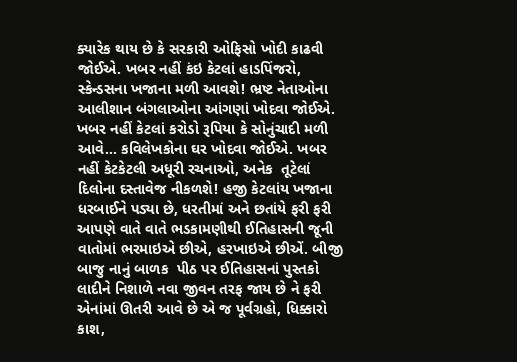ક્યારેક થાય છે કે સરકારી ઓફિસો ખોદી કાઢવી જોઈએ. ખબર નહીં કંઇ કેટલાં હાડપિંજરો, સ્કેન્ડસના ખજાના મળી આવશે! ભ્રષ્ટ નેતાઓના આલીશાન બંગલાઓના આંગણાં ખોદવા જોઈએ. ખબર નહીં કેટલાં કરોડો રૂપિયા કે સોનુંચાદી મળી આવે... કવિલેખકોના ઘર ખોદવા જોઈએ. ખબર નહીં કેટકેટલી અધૂરી રચનાઓ, અનેક  તૂટેલાં દિલોના દસ્તાવેજ નીકળશે! હજી કેટલાંય ખજાના ધરબાઈને પડ્યા છે, ધરતીમાં અને છતાંયે ફરી ફરી આપણે વાતે વાતે ભડકામણીથી ઈતિહાસની જૂની વાતોમાં ભરમાઇએ છીએ, હરખાઇએ છીએં. બીજી બાજુ નાનું બાળક  પીઠ પર ઈતિહાસનાં પુસ્તકો લાદીને નિશાળે નવા જીવન તરફ જાય છે ને ફરી એનાંમાં ઊતરી આવે છે એ જ પૂર્વગ્રહો, ધિક્કારો કાશ,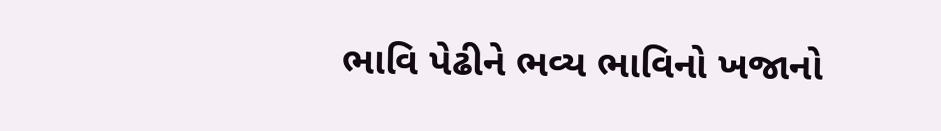ભાવિ પેઢીને ભવ્ય ભાવિનો ખજાનો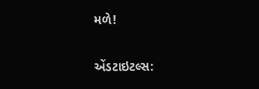મળે!

એંડટાઇટલ્સ: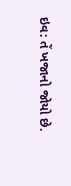ઇવ: તેં ખજાનો જોયો છે.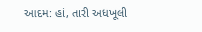આદમ: હાં, તારી અધખૂલી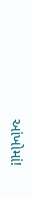આંખોમાં!